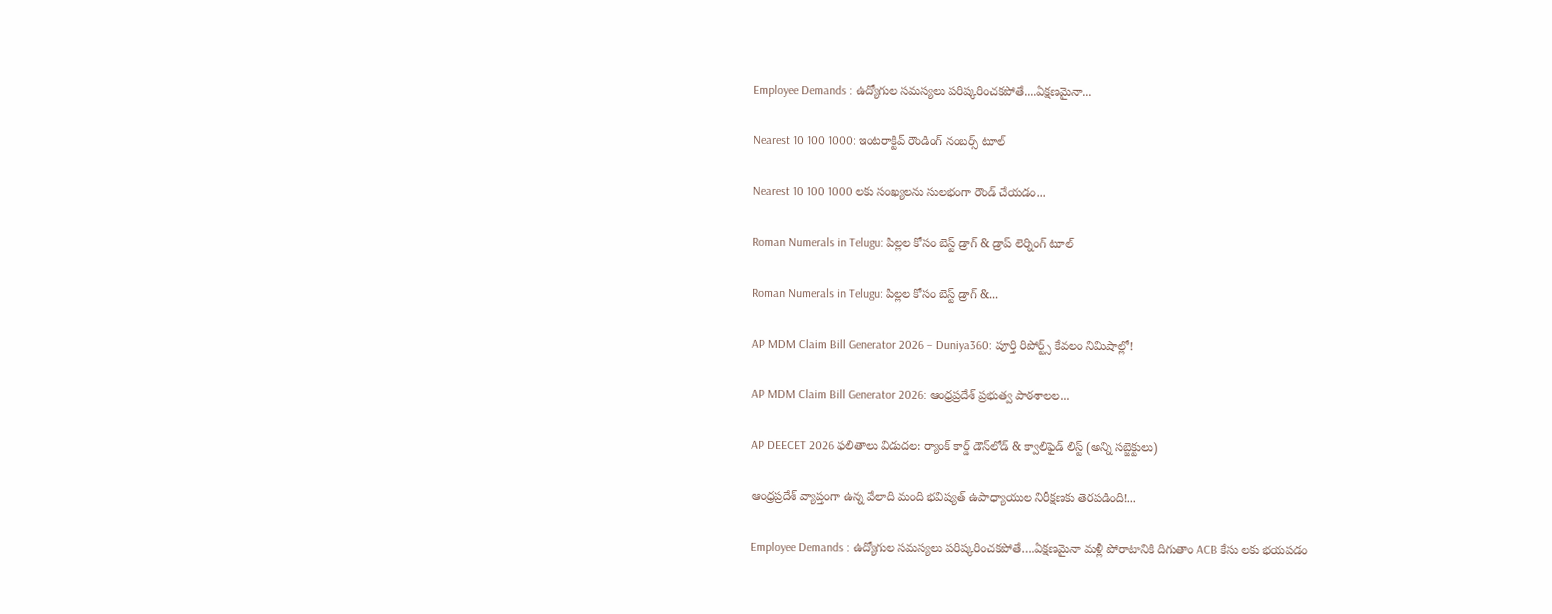Employee Demands : ఉద్యోగుల సమస్యలు పరిష్కరించకపోతే....ఏక్షణమైనా...

Nearest 10 100 1000: ఇంటరాక్టివ్ రౌండింగ్ నంబర్స్ టూల్

Nearest 10 100 1000 లకు సంఖ్యలను సులభంగా రౌండ్ చేయడం...

Roman Numerals in Telugu: పిల్లల కోసం బెస్ట్ డ్రాగ్ & డ్రాప్ లెర్నింగ్ టూల్

Roman Numerals in Telugu: పిల్లల కోసం బెస్ట్ డ్రాగ్ &...

AP MDM Claim Bill Generator 2026 – Duniya360: పూర్తి రిపోర్ట్స్ కేవలం నిమిషాల్లో!

AP MDM Claim Bill Generator 2026: ఆంధ్రప్రదేశ్ ప్రభుత్వ పాఠశాలల...

AP DEECET 2026 ఫలితాలు విడుదల: ర్యాంక్ కార్డ్ డౌన్‌లోడ్ & క్వాలిఫైడ్ లిస్ట్ (అన్ని సబ్జెక్టులు)

ఆంధ్రప్రదేశ్ వ్యాప్తంగా ఉన్న వేలాది మంది భవిష్యత్ ఉపాధ్యాయుల నిరీక్షణకు తెరపడింది!...

Employee Demands : ఉద్యోగుల సమస్యలు పరిష్కరించకపోతే….ఏక్షణమైనా మళ్లీ పోరాటానికి దిగుతాం ACB కేసు లకు భయపడం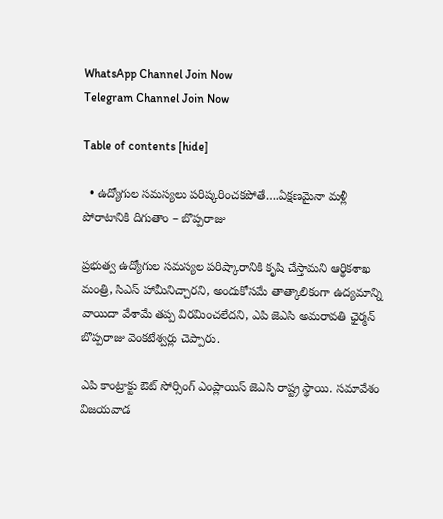WhatsApp Channel Join Now
Telegram Channel Join Now

Table of contents [hide]

  • ఉద్యోగుల సమస్యలు పరిష్కరించకపోతే….ఏక్షణమైనా మళ్లీ పోరాటానికి దిగుతాం – బొప్పరాజు

ప్రభుత్వ ఉద్యోగుల సమస్యల పరిష్కారానికి కృషి చేస్తామని ఆర్థికశాఖ మంత్రి, సిఎస్ హామీనిచ్చారని, అందుకోసమే తాత్కాలికంగా ఉద్యమాన్ని వాయిదా వేశామే తప్ప విరమించలేదని, ఎపి జెఎసి అమరావతి ఛైర్మన్ బొప్పరాజు వెంకటేశ్వర్లు చెప్పారు.

ఎపి కాంట్రాక్టు ఔట్ సోర్సింగ్ ఎంప్లాయిస్ జెఎసి రాష్ట్ర స్థాయి. సమావేశం విజయవాడ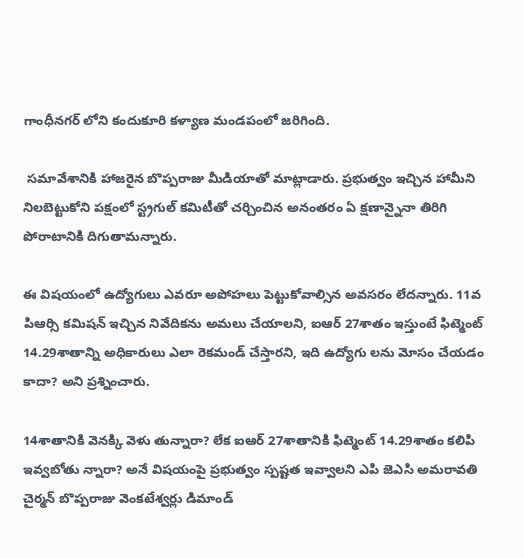గాంధీనగర్ లోని కందుకూరి కళ్యాణ మండపంలో జరిగింది.

 సమావేశానికి హాజరైన బొప్పరాజు మీడియాతో మాట్లాడారు. ప్రభుత్వం ఇచ్చిన హామీని నిలబెట్టుకోని పక్షంలో స్ట్రగుల్ కమిటీతో చర్చించిన అనంతరం ఏ క్షణాన్నైనా తిరిగి పోరాటానికి దిగుతామన్నారు.

ఈ విషయంలో ఉద్యోగులు ఎవరూ అపోహలు పెట్టుకోవాల్సిన అవసరం లేదన్నారు. 11వ పిఆర్సి కమిషన్ ఇచ్చిన నివేదికను అమలు చేయాలని, ఐఆర్ 27శాతం ఇస్తుంటే ఫిట్మెంట్ 14.29శాతాన్ని అధికారులు ఎలా రెకమండ్ చేస్తారని, ఇది ఉద్యోగు లను మోసం చేయడం కాదా? అని ప్రశ్నించారు.

14శాతానికి వెనక్కి వెళు తున్నారా? లేక ఐఆర్ 27శాతానికి ఫిట్మెంట్ 14.29శాతం కలిపి ఇవ్వబోతు న్నారా? అనే విషయంపై ప్రభుత్వం స్పష్టత ఇవ్వాలని ఎపి జెఎసి అమరావతి చైర్మన్ బొప్పరాజు వెంకటేశ్వర్లు డిమాండ్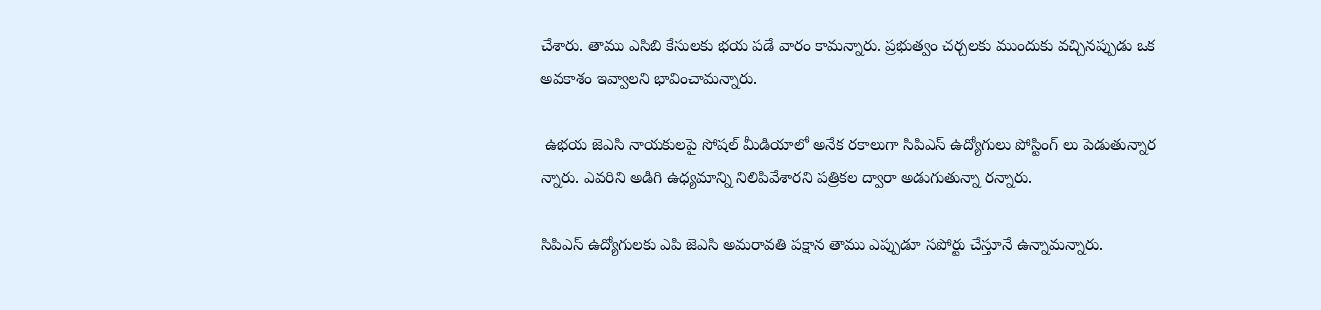చేశారు. తాము ఎసిబి కేసులకు భయ పడే వారం కామన్నారు. ప్రభుత్వం చర్చలకు ముందుకు వచ్చినప్పుడు ఒక అవకాశం ఇవ్వాలని భావించామన్నారు.

 ఉభయ జెఎసి నాయకులపై సోషల్ మీడియాలో అనేక రకాలుగా సిపిఎస్ ఉద్యోగులు పోస్టింగ్ లు పెడుతున్నార న్నారు. ఎవరిని అడిగి ఉధ్యమాన్ని నిలిపివేశారని పత్రికల ద్వారా అడుగుతున్నా రన్నారు.

సిపిఎస్ ఉద్యోగులకు ఎపి జెఎసి అమరావతి పక్షాన తాము ఎప్పుడూ సపోర్టు చేస్తూనే ఉన్నామన్నారు.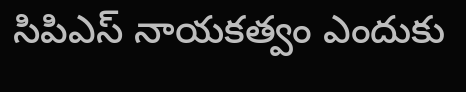సిపిఎస్ నాయకత్వం ఎందుకు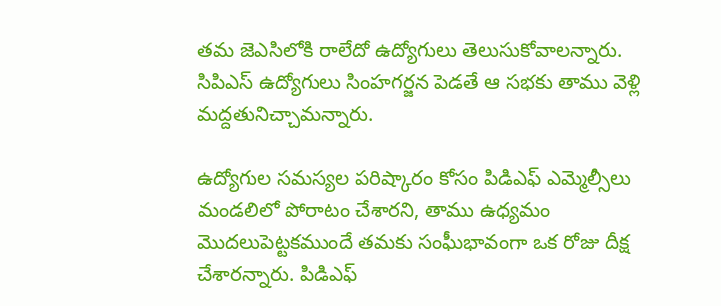తమ జెఎసిలోకి రాలేదో ఉద్యోగులు తెలుసుకోవాలన్నారు. సిపిఎస్ ఉద్యోగులు సింహగర్జన పెడతే ఆ సభకు తాము వెళ్లి మద్దతునిచ్చామన్నారు.

ఉద్యోగుల సమస్యల పరిష్కారం కోసం పిడిఎఫ్ ఎమ్మెల్సీలు మండలిలో పోరాటం చేశారని, తాము ఉధ్యమం మొదలుపెట్టకముందే తమకు సంఘీభావంగా ఒక రోజు దీక్ష చేశారన్నారు. పిడిఎఫ్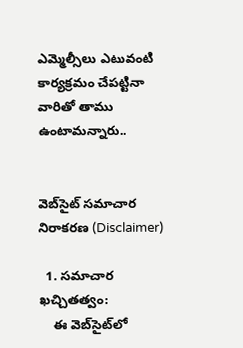ఎమ్మెల్సీలు ఎటువంటి కార్యక్రమం చేపట్టినా వారితో తాము ఉంటామన్నారు..


వెబ్‌సైట్ సమాచార నిరాకరణ (Disclaimer)

  1. సమాచార ఖచ్చితత్వం:
    ఈ వెబ్‌సైట్‌లో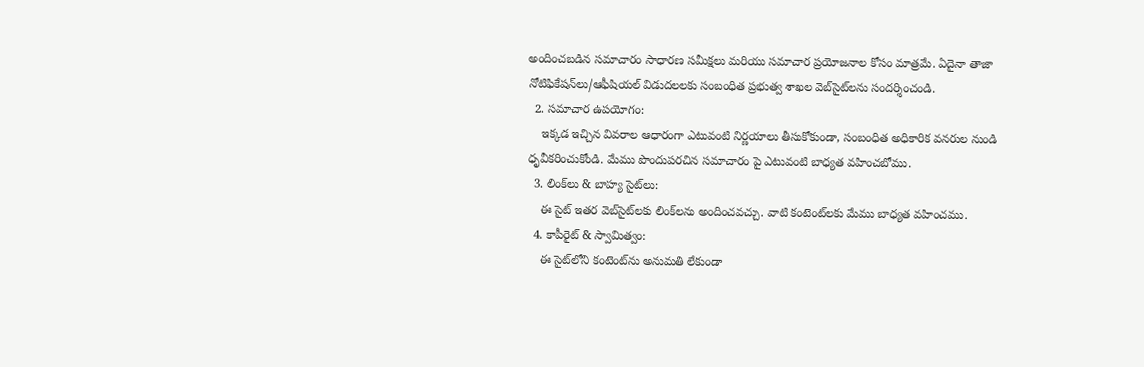అందించబడిన సమాచారం సాధారణ సమీక్షలు మరియు సమాచార ప్రయోజనాల కోసం మాత్రమే. ఏదైనా తాజా నోటిఫికేషన్‌లు/ఆఫీషియల్ విడుదలలకు సంబంధిత ప్రభుత్వ శాఖల వెబ్‌సైట్‌లను సందర్శించండి.
  2. సమాచార ఉపయోగం:
    ఇక్కడ ఇచ్చిన వివరాల ఆధారంగా ఎటువంటి నిర్ణయాలు తీసుకోకుండా, సంబంధిత అధికారిక వనరుల నుండి ధృవీకరించుకోండి. మేము పొందుపరచిన సమాచారం పై ఎటువంటి బాధ్యత వహించబోము.
  3. లింక్‌లు & బాహ్య సైట్‌లు:
    ఈ సైట్ ఇతర వెబ్‌సైట్‌లకు లింక్‌లను అందించవచ్చు. వాటి కంటెంట్‌లకు మేము బాధ్యత వహించము.
  4. కాపీరైట్ & స్వామిత్వం:
    ఈ సైట్‌లోని కంటెంట్‌ను అనుమతి లేకుండా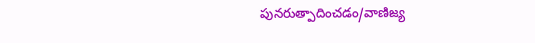పునరుత్పాదించడం/వాణిజ్య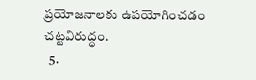ప్రయోజనాలకు ఉపయోగించడం చట్టవిరుద్ధం.
  5.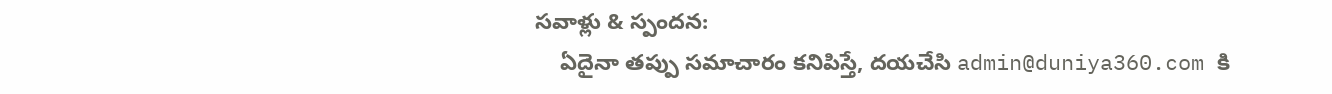సవాళ్లు & స్పందన:
    ఏదైనా తప్పు సమాచారం కనిపిస్తే, దయచేసి admin@duniya360.com కి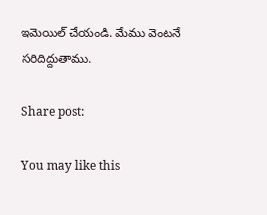ఇమెయిల్ చేయండి. మేము వెంటనే సరిదిద్దుతాము.

Share post:

You may like this